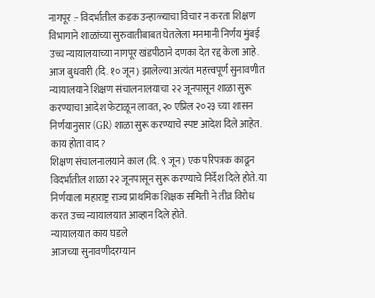नागपूर :- विदर्भातील कडक उन्हाळ्याचा विचार न करता शिक्षण विभागाने शाळांच्या सुरुवातीबाबत घेतलेला मनमानी निर्णय मुंबई उच्च न्यायालयाच्या नागपूर खंडपीठाने दणका देत रद्द केला आहे. आज बुधवारी (दि. १० जून) झालेल्या अत्यंत महत्त्वपूर्ण सुनावणीत न्यायालयाने शिक्षण संचालनालयाचा २२ जूनपासून शाळा सुरू करण्याचा आदेश फेटाळून लावत, २० एप्रिल २०२३ च्या शासन निर्णयानुसार (GR) शाळा सुरू करण्याचे स्पष्ट आदेश दिले आहेत.
काय होता वाद?
शिक्षण संचालनालयाने काल (दि. ९ जून) एक परिपत्रक काढून विदर्भातील शाळा २२ जूनपासून सुरू करण्याचे निर्देश दिले होते. या निर्णयाला महाराष्ट्र राज्य प्राथमिक शिक्षक समिती ने तीव्र विरोध करत उच्च न्यायालयात आव्हान दिले होते.
न्यायालयात काय घडले
आजच्या सुनावणीदरम्यान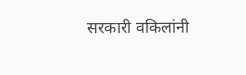सरकारी वकिलांनी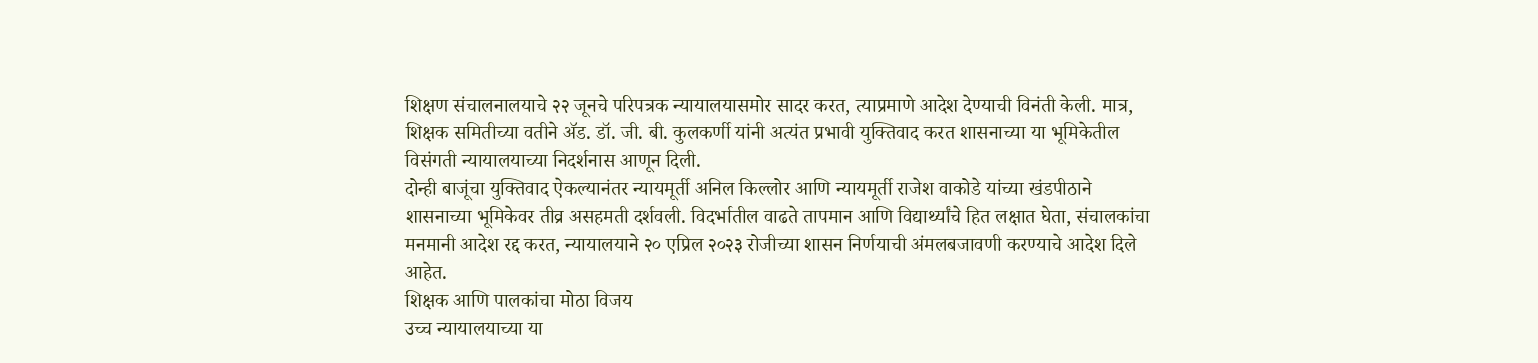शिक्षण संचालनालयाचे २२ जूनचे परिपत्रक न्यायालयासमोर सादर करत, त्याप्रमाणे आदेश देण्याची विनंती केली. मात्र, शिक्षक समितीच्या वतीने ॲड. डॉ. जी. बी. कुलकर्णी यांनी अत्यंत प्रभावी युक्तिवाद करत शासनाच्या या भूमिकेतील विसंगती न्यायालयाच्या निदर्शनास आणून दिली.
दोन्ही बाजूंचा युक्तिवाद ऐकल्यानंतर न्यायमूर्ती अनिल किल्लोर आणि न्यायमूर्ती राजेश वाकोडे यांच्या खंडपीठाने शासनाच्या भूमिकेवर तीव्र असहमती दर्शवली. विदर्भातील वाढते तापमान आणि विद्यार्थ्यांचे हित लक्षात घेता, संचालकांचा मनमानी आदेश रद्द करत, न्यायालयाने २० एप्रिल २०२३ रोजीच्या शासन निर्णयाची अंमलबजावणी करण्याचे आदेश दिले आहेत.
शिक्षक आणि पालकांचा मोठा विजय
उच्च न्यायालयाच्या या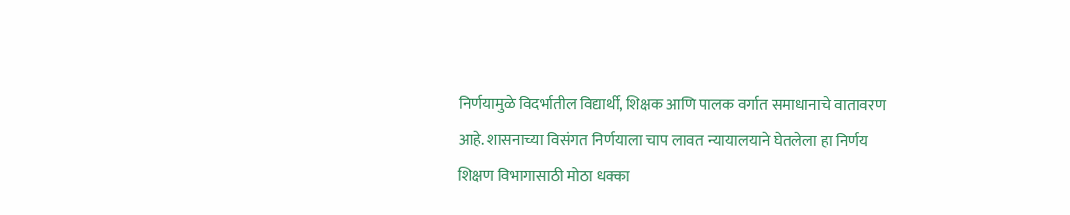निर्णयामुळे विदर्भातील विद्यार्थी, शिक्षक आणि पालक वर्गात समाधानाचे वातावरण आहे. शासनाच्या विसंगत निर्णयाला चाप लावत न्यायालयाने घेतलेला हा निर्णय शिक्षण विभागासाठी मोठा धक्का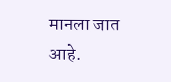मानला जात आहे.